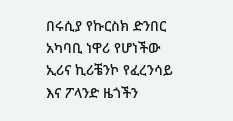በሩሲያ የኩርስክ ድንበር አካባቢ ነዋሪ የሆነችው ኢሪና ኪሪቼንኮ የፈረንሳይ እና ፖላንድ ዜጎችን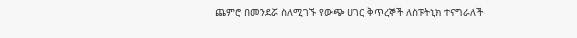ጨምሮ በመንደሯ ስለሚገኙ የውጭ ሀገር ቅጥረኞች ለስፑትኒክ ተናግራለች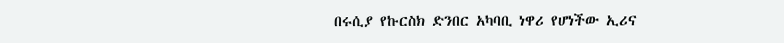በሩሲያ የኩርስክ ድንበር አካባቢ ነዋሪ የሆነችው ኢሪና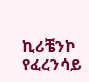ኪሪቼንኮ የፈረንሳይ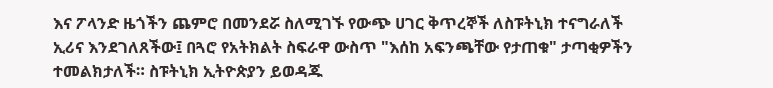እና ፖላንድ ዜጎችን ጨምሮ በመንደሯ ስለሚገኙ የውጭ ሀገር ቅጥረኞች ለስፑትኒክ ተናግራለች ኢሪና እንደገለጸችው፤ በጓሮ የአትክልት ስፍራዋ ውስጥ "እሰከ አፍንጫቸው የታጠቁ" ታጣቂዎችን ተመልክታለች። ስፑትኒክ ኢትዮጵያን ይወዳጁ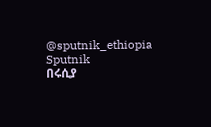@sputnik_ethiopia
Sputnik
በሩሲያ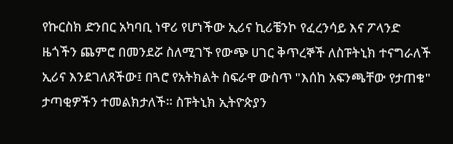የኩርስክ ድንበር አካባቢ ነዋሪ የሆነችው ኢሪና ኪሪቼንኮ የፈረንሳይ እና ፖላንድ ዜጎችን ጨምሮ በመንደሯ ስለሚገኙ የውጭ ሀገር ቅጥረኞች ለስፑትኒክ ተናግራለች ኢሪና እንደገለጸችው፤ በጓሮ የአትክልት ስፍራዋ ውስጥ "እሰከ አፍንጫቸው የታጠቁ" ታጣቂዎችን ተመልክታለች። ስፑትኒክ ኢትዮጵያን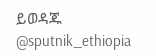ይወዳጁ @sputnik_ethiopia